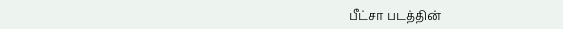பீட்சா படத்தின்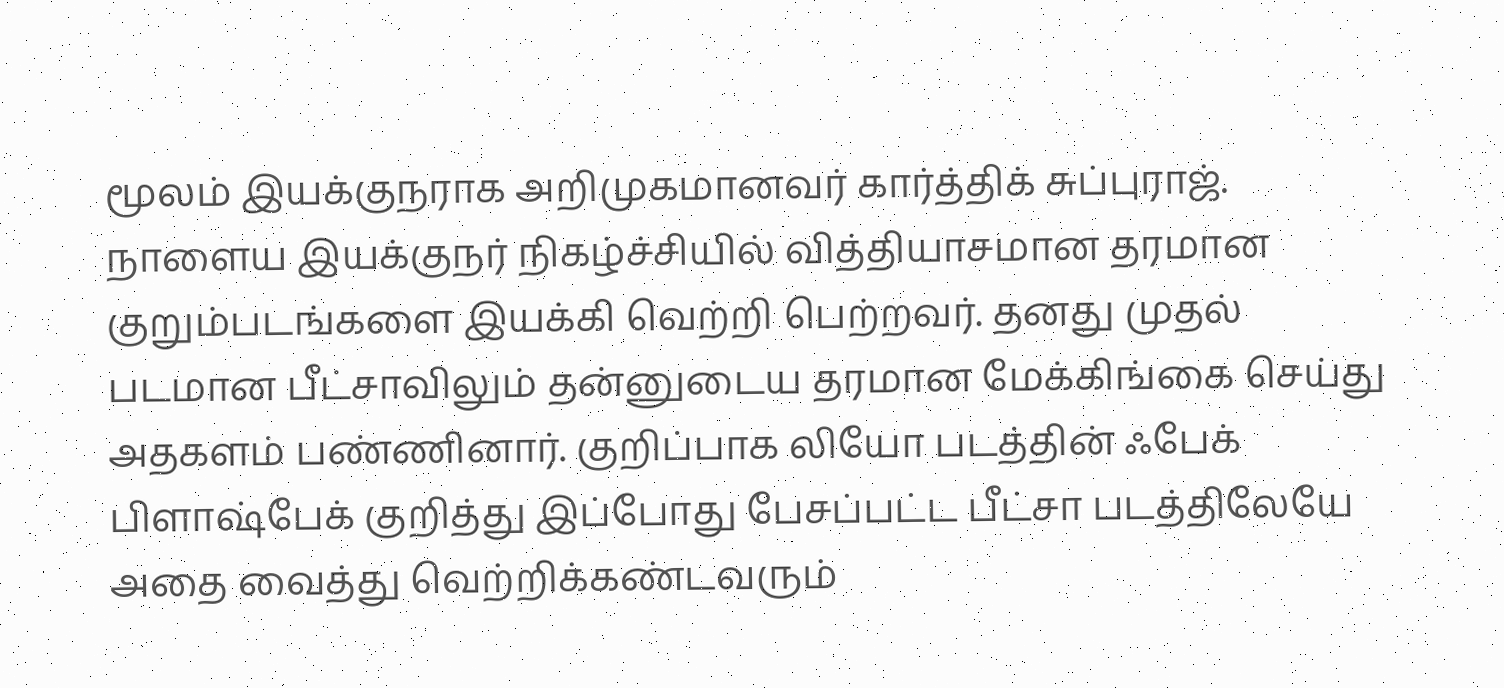மூலம் இயக்குநராக அறிமுகமானவர் கார்த்திக் சுப்புராஜ். நாளைய இயக்குநர் நிகழ்ச்சியில் வித்தியாசமான தரமான குறும்படங்களை இயக்கி வெற்றி பெற்றவர். தனது முதல் படமான பீட்சாவிலும் தன்னுடைய தரமான மேக்கிங்கை செய்து அதகளம் பண்ணினார். குறிப்பாக லியோ படத்தின் ஃபேக் பிளாஷ்பேக் குறித்து இப்போது பேசப்பட்ட பீட்சா படத்திலேயே அதை வைத்து வெற்றிக்கண்டவரும்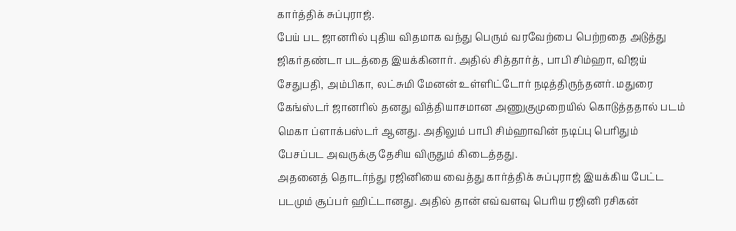கார்த்திக் சுப்புராஜ்.
பேய் பட ஜானரில் புதிய விதமாக வந்து பெரும் வரவேற்பை பெற்றதை அடுத்து ஜிகர்தண்டா படத்தை இயக்கினார். அதில் சித்தார்த், பாபி சிம்ஹா, விஜய் சேதுபதி, அம்பிகா, லட்சுமி மேனன் உள்ளிட்டோர் நடித்திருந்தனர். மதுரை கேங்ஸ்டர் ஜானரில் தனது வித்தியாசமான அணுகுமுறையில் கொடுத்ததால் படம் மெகா ப்ளாக்பஸ்டர் ஆனது. அதிலும் பாபி சிம்ஹாவின் நடிப்பு பெரிதும் பேசப்பட அவருக்கு தேசிய விருதும் கிடைத்தது.
அதனைத் தொடர்ந்து ரஜினியை வைத்து கார்த்திக் சுப்புராஜ் இயக்கிய பேட்ட படமும் சூப்பர் ஹிட்டானது. அதில் தான் எவ்வளவு பெரிய ரஜினி ரசிகன்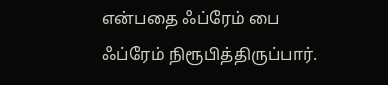என்பதை ஃப்ரேம் பை ஃப்ரேம் நிரூபித்திருப்பார்.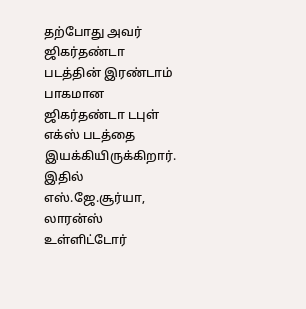தற்போது அவர் ஜிகர்தண்டா படத்தின் இரண்டாம் பாகமான ஜிகர்தண்டா டபுள் எக்ஸ் படத்தை இயக்கியிருக்கிறார். இதில் எஸ்.ஜே.சூர்யா, லாரன்ஸ் உள்ளிட்டோர்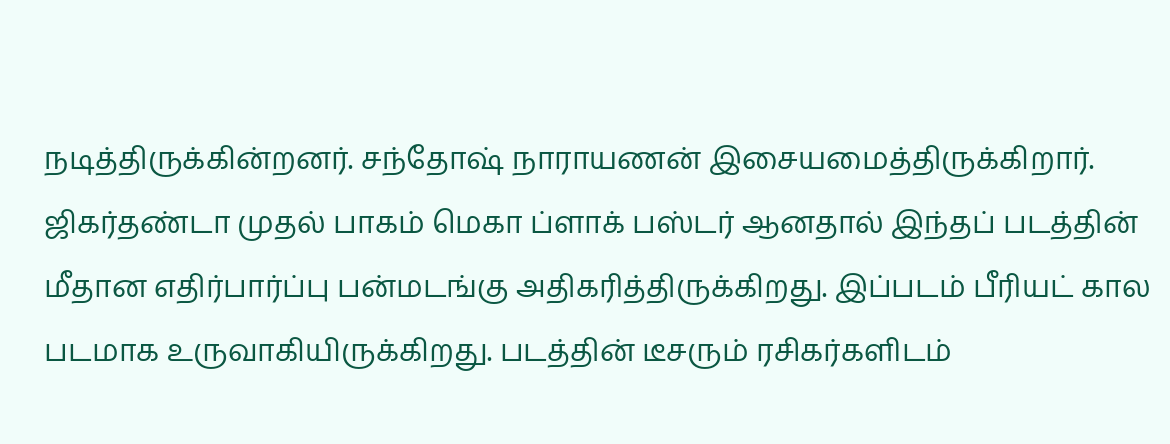நடித்திருக்கின்றனர். சந்தோஷ் நாராயணன் இசையமைத்திருக்கிறார்.
ஜிகர்தண்டா முதல் பாகம் மெகா ப்ளாக் பஸ்டர் ஆனதால் இந்தப் படத்தின் மீதான எதிர்பார்ப்பு பன்மடங்கு அதிகரித்திருக்கிறது. இப்படம் பீரியட் கால படமாக உருவாகியிருக்கிறது. படத்தின் டீசரும் ரசிகர்களிடம்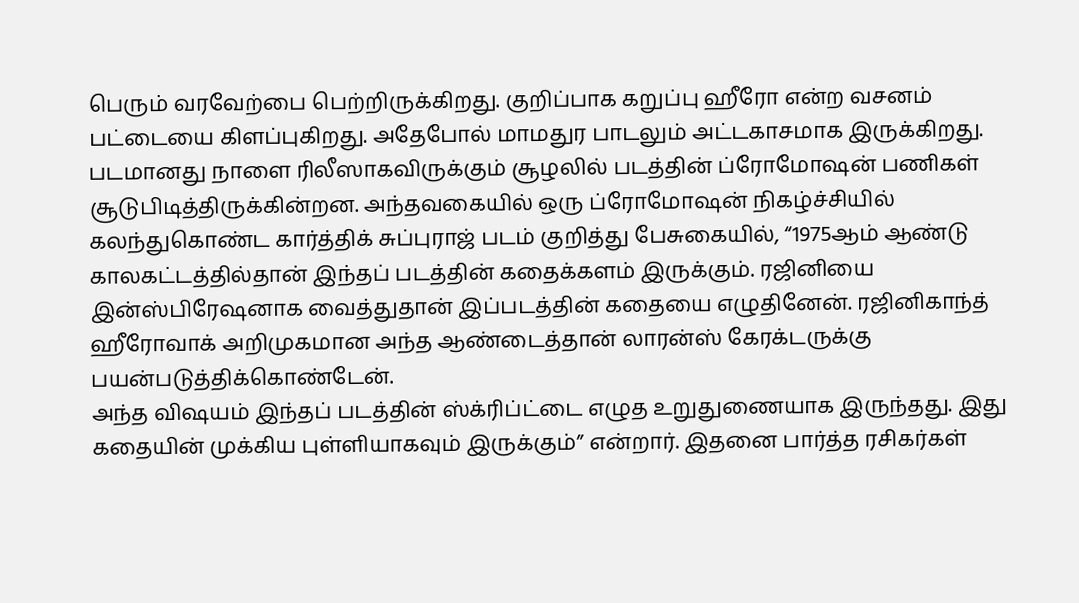பெரும் வரவேற்பை பெற்றிருக்கிறது. குறிப்பாக கறுப்பு ஹீரோ என்ற வசனம் பட்டையை கிளப்புகிறது. அதேபோல் மாமதுர பாடலும் அட்டகாசமாக இருக்கிறது.
படமானது நாளை ரிலீஸாகவிருக்கும் சூழலில் படத்தின் ப்ரோமோஷன் பணிகள் சூடுபிடித்திருக்கின்றன. அந்தவகையில் ஒரு ப்ரோமோஷன் நிகழ்ச்சியில் கலந்துகொண்ட கார்த்திக் சுப்புராஜ் படம் குறித்து பேசுகையில், “1975ஆம் ஆண்டு காலகட்டத்தில்தான் இந்தப் படத்தின் கதைக்களம் இருக்கும். ரஜினியை இன்ஸ்பிரேஷனாக வைத்துதான் இப்படத்தின் கதையை எழுதினேன். ரஜினிகாந்த் ஹீரோவாக் அறிமுகமான அந்த ஆண்டைத்தான் லாரன்ஸ் கேரக்டருக்கு பயன்படுத்திக்கொண்டேன்.
அந்த விஷயம் இந்தப் படத்தின் ஸ்க்ரிப்ட்டை எழுத உறுதுணையாக இருந்தது. இது கதையின் முக்கிய புள்ளியாகவும் இருக்கும்” என்றார். இதனை பார்த்த ரசிகர்கள்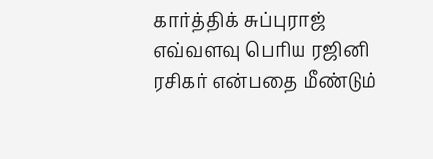கார்த்திக் சுப்புராஜ் எவ்வளவு பெரிய ரஜினி ரசிகர் என்பதை மீண்டும்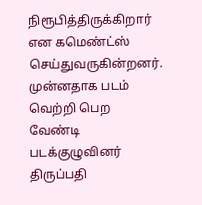நிரூபித்திருக்கிறார் என கமெண்ட்ஸ் செய்துவருகின்றனர். முன்னதாக படம் வெற்றி பெற வேண்டி படக்குழுவினர் திருப்பதி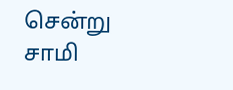சென்று சாமி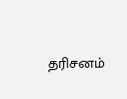தரிசனம்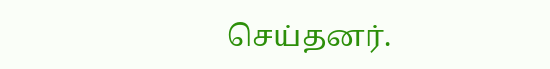செய்தனர்.